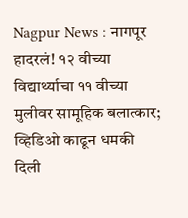Nagpur News : नागपूर हादरलं! १२ वीच्या विद्यार्थ्याचा ११ वीच्या मुलीवर सामूहिक बलात्कार; व्हिडिओ काढून धमकी दिली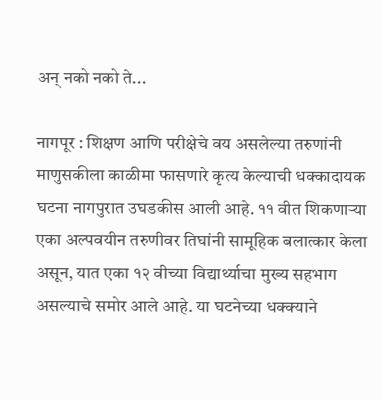अन् नको नको ते...

नागपूर : शिक्षण आणि परीक्षेचे वय असलेल्या तरुणांनी माणुसकीला काळीमा फासणारे कृत्य केल्याची धक्कादायक घटना नागपुरात उघडकीस आली आहे. ११ वीत शिकणाऱ्या एका अल्पवयीन तरुणीवर तिघांनी सामूहिक बलात्कार केला असून, यात एका १२ वीच्या विद्यार्थ्याचा मुख्य सहभाग असल्याचे समोर आले आहे. या घटनेच्या धक्क्याने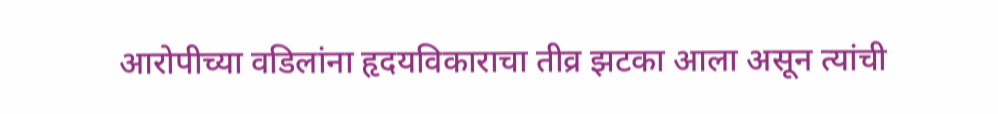आरोपीच्या वडिलांना हृदयविकाराचा तीव्र झटका आला असून त्यांची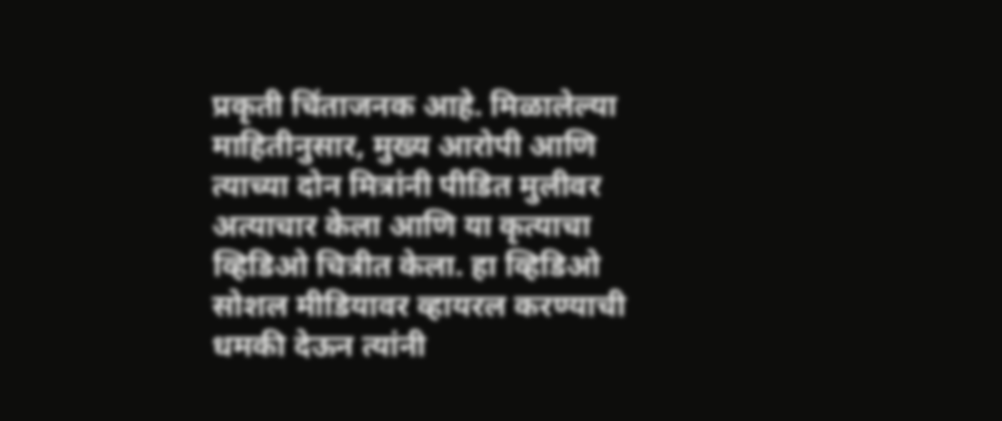प्रकृती चिंताजनक आहे. मिळालेल्या माहितीनुसार, मुख्य आरोपी आणि त्याच्या दोन मित्रांनी पीडित मुलीवर अत्याचार केला आणि या कृत्याचा व्हिडिओ चित्रीत केला. हा व्हिडिओ सोशल मीडियावर व्हायरल करण्याची धमकी देऊन त्यांनी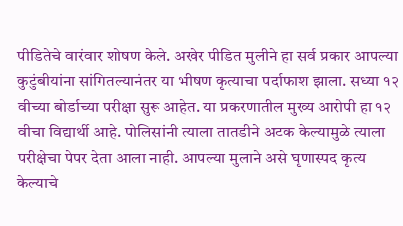पीडितेचे वारंवार शोषण केले. अखेर पीडित मुलीने हा सर्व प्रकार आपल्या कुटुंबीयांना सांगितल्यानंतर या भीषण कृत्याचा पर्दाफाश झाला. सध्या १२ वीच्या बोर्डाच्या परीक्षा सुरू आहेत. या प्रकरणातील मुख्य आरोपी हा १२ वीचा विद्यार्थी आहे. पोलिसांनी त्याला तातडीने अटक केल्यामुळे त्याला परीक्षेचा पेपर देता आला नाही. आपल्या मुलाने असे घृणास्पद कृत्य केल्याचे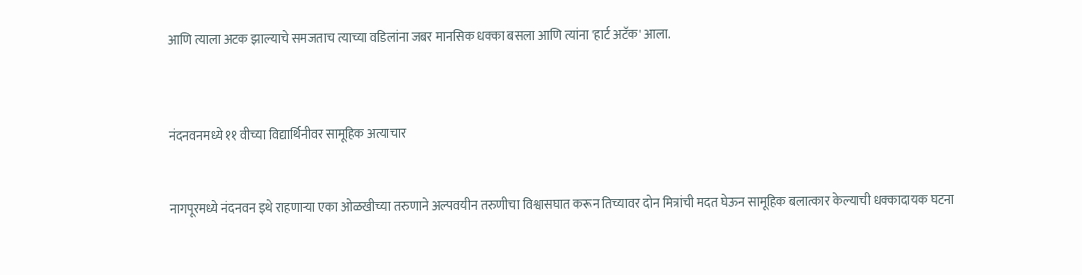आणि त्याला अटक झाल्याचे समजताच त्याच्या वडिलांना जबर मानसिक धक्का बसला आणि त्यांना 'हार्ट अटॅक' आला.



नंदनवनमध्ये ११ वीच्या विद्यार्थिनीवर सामूहिक अत्याचार


नागपूरमध्ये नंदनवन इथे राहणाऱ्या एका ओळखीच्या तरुणाने अल्पवयीन तरुणीचा विश्वासघात करून तिच्यावर दोन मित्रांची मदत घेऊन सामूहिक बलात्कार केल्याची धक्कादायक घटना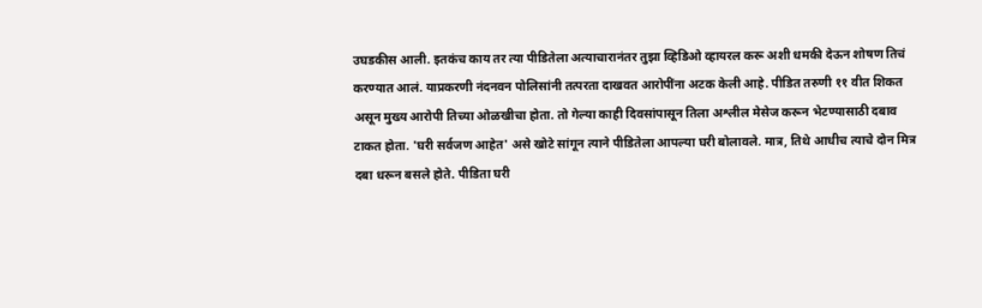उघडकीस आली. इतकंच काय तर त्या पीडितेला अत्याचारानंतर तुझा व्हिडिओ व्हायरल करू अशी धमकी देऊन शोषण तिचं करण्यात आलं. याप्रकरणी नंदनवन पोलिसांनी तत्परता दाखवत आरोपींना अटक केली आहे. पीडित तरुणी ११ वीत शिकत असून मुख्य आरोपी तिच्या ओळखीचा होता. तो गेल्या काही दिवसांपासून तिला अश्लील मेसेज करून भेटण्यासाठी दबाव टाकत होता. 'घरी सर्वजण आहेत' असे खोटे सांगून त्याने पीडितेला आपल्या घरी बोलावले. मात्र, तिथे आधीच त्याचे दोन मित्र दबा धरून बसले होते. पीडिता घरी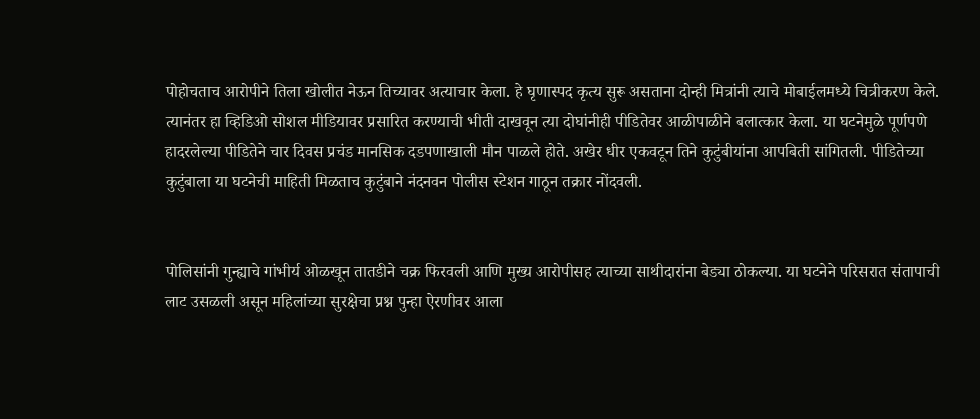पोहोचताच आरोपीने तिला खोलीत नेऊन तिच्यावर अत्याचार केला. हे घृणास्पद कृत्य सुरू असताना दोन्ही मित्रांनी त्याचे मोबाईलमध्ये चित्रीकरण केले. त्यानंतर हा व्हिडिओ सोशल मीडियावर प्रसारित करण्याची भीती दाखवून त्या दोघांनीही पीडितेवर आळीपाळीने बलात्कार केला. या घटनेमुळे पूर्णपणे हादरलेल्या पीडितेने चार दिवस प्रचंड मानसिक दडपणाखाली मौन पाळले होते. अखेर धीर एकवटून तिने कुटुंबीयांना आपबिती सांगितली. पीडितेच्या कुटुंबाला या घटनेची माहिती मिळताच कुटुंबाने नंदनवन पोलीस स्टेशन गाठून तक्रार नोंदवली.


पोलिसांनी गुन्ह्याचे गांभीर्य ओळखून तातडीने चक्र फिरवली आणि मुख्य आरोपीसह त्याच्या साथीदारांना बेड्या ठोकल्या. या घटनेने परिसरात संतापाची लाट उसळली असून महिलांच्या सुरक्षेचा प्रश्न पुन्हा ऐरणीवर आला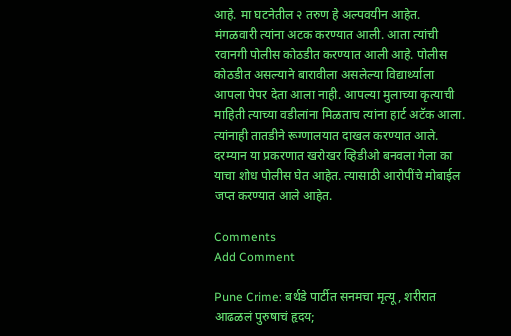आहे. मा घटनेतील २ तरुण हे अल्पवयीन आहेत. मंगळवारी त्यांना अटक करण्यात आली. आता त्यांची रवानगी पोलीस कोठडीत करण्यात आली आहे. पोलीस कोठडीत असल्याने बारावीला असलेल्या विद्यार्थ्याला आपला पेपर देता आला नाही. आपल्या मुलाच्या कृत्याची माहिती त्याच्या वडीलांना मिळताच त्यांना हार्ट अटॅक आला. त्यांनाही तातडीने रूग्णालयात दाखल करण्यात आले. दरम्यान या प्रकरणात खरोखर व्हिडीओ बनवला गेला का याचा शोध पोलीस घेत आहेत. त्यासाठी आरोपींचे मोबाईल जप्त करण्यात आले आहेत.

Comments
Add Comment

Pune Crime: बर्थडे पार्टीत सनमचा मृत्यू, शरीरात आढळलं पुरुषाचं हृदय;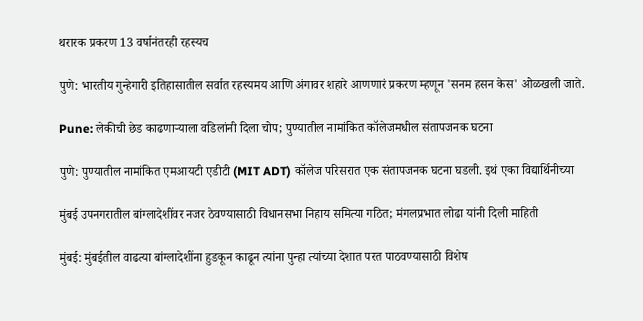थरारक प्रकरण 13 वर्षानंतरही रहस्यच

पुणे: भारतीय गुन्हेगारी इतिहासातील सर्वात रहस्यमय आणि अंगावर शहारे आणणारं प्रकरण म्हणून 'सनम हसन केस' ओळखली जाते.

Pune: लेकीची छेड काढणाऱ्याला वडिलांनी दिला चोप; पुण्यातील नामांकित कॉलेजमधील संतापजनक घटना

पुणे: पुण्यातील नामांकित एमआयटी एडीटी (MIT ADT) कॉलेज परिसरात एक संतापजनक घटना घडली. इथं एका विद्यार्थिनीच्या

मुंबई उपनगरातील बांग्लादेशींवर नजर ठेवण्यासाठी विधानसभा निहाय समित्या गठित; मंगलप्रभात लोढा यांनी दिली माहिती

मुंबई: मुंबईतील वाढत्या बांग्लादेशींना हुडकून काढून त्यांना पुन्हा त्यांच्या देशात परत पाठवण्यासाठी विशेष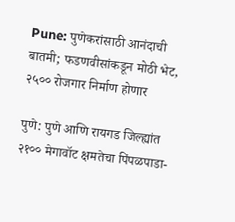Pune: पुणेकरांसाठी आनंदाची बातमी; फडणवीसांकडून मोठी भेट, २५०० रोजगार निर्माण होणार

पुणे: पुणे आणि रायगड जिल्ह्यांत २१०० मेगावॉट क्षमतेचा पिंपळपाडा-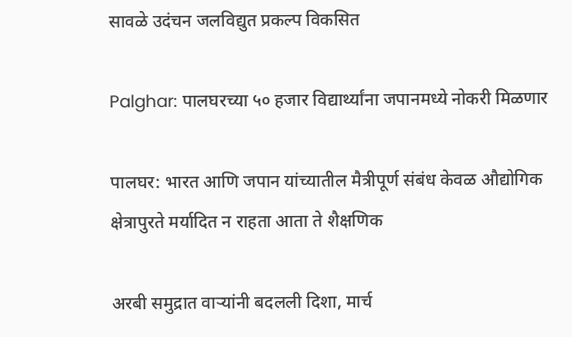सावळे उदंचन जलविद्युत प्रकल्प विकसित

Palghar: पालघरच्या ५० हजार विद्यार्थ्यांना जपानमध्ये नोकरी मिळणार

पालघर: भारत आणि जपान यांच्यातील मैत्रीपूर्ण संबंध केवळ औद्योगिक क्षेत्रापुरते मर्यादित न राहता आता ते शैक्षणिक

अरबी समुद्रात वाऱ्यांनी बदलली दिशा, मार्च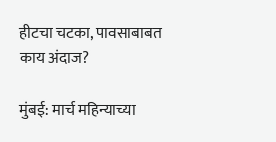हीटचा चटका, पावसाबाबत काय अंदाज?

मुंबई: मार्च महिन्याच्या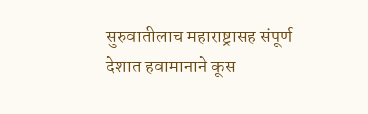सुरुवातीलाच महाराष्ट्रासह संपूर्ण देशात हवामानाने कूस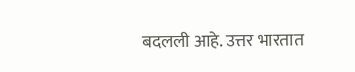बदलली आहे. उत्तर भारतात